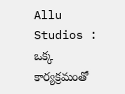Allu Studios : ఒక్క కార్య‌క్ర‌మంతో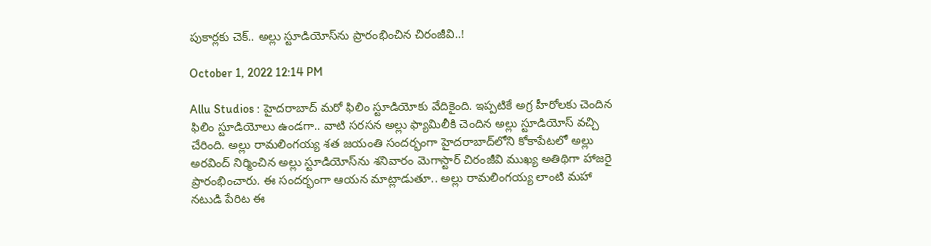పుకార్ల‌కు చెక్‌.. అల్లు స్టూడియోస్‌ను ప్రారంభించిన చిరంజీవి..!

October 1, 2022 12:14 PM

Allu Studios : హైద‌రాబాద్ మ‌రో ఫిలిం స్టూడియోకు వేదికైంది. ఇప్ప‌టికే అగ్ర హీరోల‌కు చెందిన ఫిలిం స్టూడియోలు ఉండ‌గా.. వాటి స‌ర‌స‌న అల్లు ఫ్యామిలీకి చెందిన అల్లు స్టూడియోస్ వ‌చ్చి చేరింది. అల్లు రామ‌లింగ‌య్య శ‌త జ‌యంతి సంద‌ర్భంగా హైద‌రాబాద్‌లోని కోకాపేట‌లో అల్లు అర‌వింద్ నిర్మించిన అల్లు స్టూడియోస్‌ను శ‌నివారం మెగాస్టార్ చిరంజీవి ముఖ్య అతిథిగా హాజ‌రై ప్రారంభించారు. ఈ సంద‌ర్భంగా ఆయ‌న మాట్లాడుతూ.. అల్లు రామ‌లింగ‌య్య లాంటి మ‌హా న‌టుడి పేరిట ఈ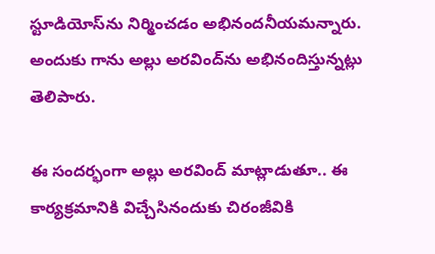స్టూడియోస్‌ను నిర్మించ‌డం అభినంద‌నీయ‌మ‌న్నారు. అందుకు గాను అల్లు అర‌వింద్‌ను అభినందిస్తున్న‌ట్లు తెలిపారు.

ఈ సంద‌ర్భంగా అల్లు అరవింద్ మాట్లాడుతూ.. ఈ కార్య‌క్ర‌మానికి విచ్చేసినందుకు చిరంజీవికి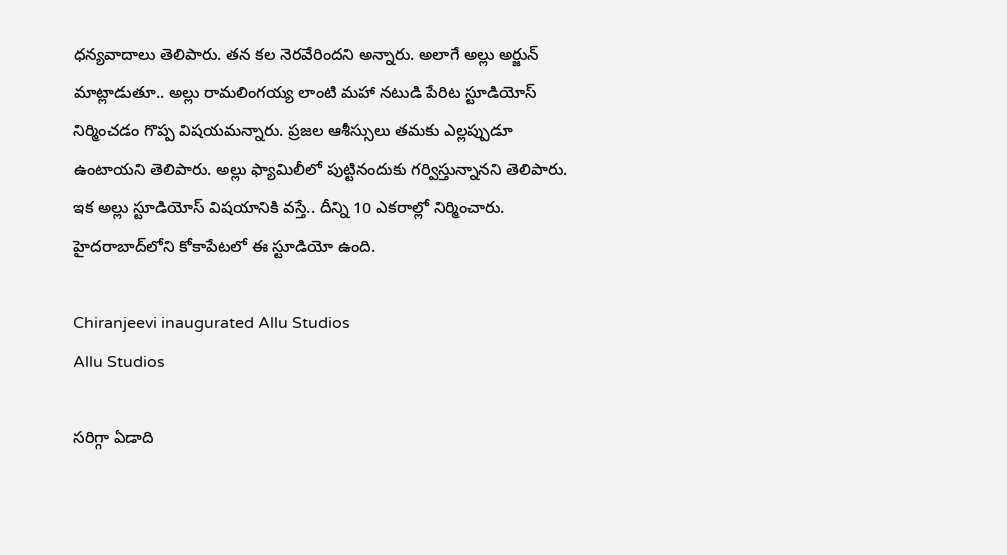ధ‌న్య‌వాదాలు తెలిపారు. త‌న క‌ల నెర‌వేరింద‌ని అన్నారు. అలాగే అల్లు అర్జున్ మాట్లాడుతూ.. అల్లు రామ‌లింగ‌య్య లాంటి మ‌హా న‌టుడి పేరిట స్టూడియోస్ నిర్మించ‌డం గొప్ప విష‌య‌మ‌న్నారు. ప్ర‌జ‌ల ఆశీస్సులు త‌మ‌కు ఎల్ల‌ప్పుడూ ఉంటాయ‌ని తెలిపారు. అల్లు ఫ్యామిలీలో పుట్టినందుకు గ‌ర్విస్తున్నాన‌ని తెలిపారు. ఇక అల్లు స్టూడియోస్ విష‌యానికి వ‌స్తే.. దీన్ని 10 ఎక‌రాల్లో నిర్మించారు. హైద‌రాబాద్‌లోని కోకాపేట‌లో ఈ స్టూడియో ఉంది.

Chiranjeevi inaugurated Allu Studios
Allu Studios

స‌రిగ్గా ఏడాది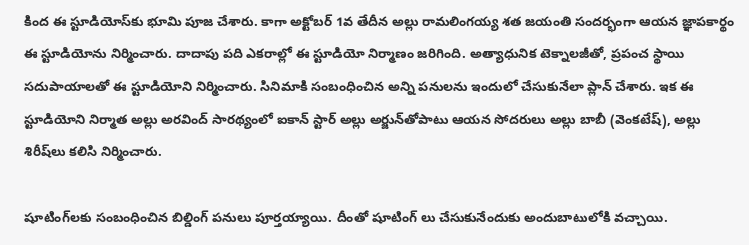కింద ఈ స్టూడియోస్‌కు భూమి పూజ చేశారు. కాగా అక్టోబ‌ర్ 1వ తేదీన అల్లు రామ‌లింగ‌య్య శ‌త జ‌యంతి సంద‌ర్భంగా ఆయ‌న జ్ఞాప‌కార్థం ఈ స్టూడియోను నిర్మించారు. దాదాపు పది ఎకరాల్లో ఈ స్టూడియో నిర్మాణం జరిగింది. అత్యాధునిక టెక్నాలజీతో, ప్రపంచ స్థాయి సదుపాయాలతో ఈ స్టూడియోని నిర్మించారు. సినిమాకి సంబంధించిన అన్ని పనుల‌ను ఇందులో చేసుకునేలా ప్లాన్‌ చేశారు. ఇక ఈ స్టూడియోని నిర్మాత అల్లు అరవింద్‌ సారథ్యంలో ఐకాన్‌ స్టార్‌ అల్లు అర్జున్‌తోపాటు ఆయన సోదరులు అల్లు బాబీ (వెంకటేష్‌), అల్లు శిరీష్‌లు కలిసి నిర్మించారు.

షూటింగ్‌లకు సంబంధించిన బిల్డింగ్‌ పనులు పూర్తయ్యాయి. దీంతో షూటింగ్‌ లు చేసుకునేందుకు అందుబాటులోకి వచ్చాయి.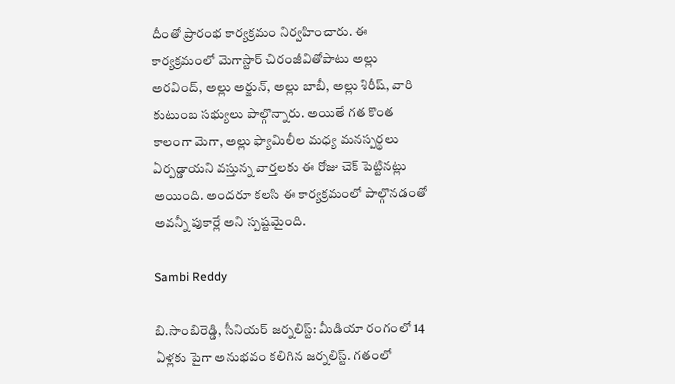దీంతో ప్రారంభ కార్యక్రమం నిర్వహించారు. ఈ కార్యక్రమంలో మెగాస్టార్‌ చిరంజీవితోపాటు అల్లు అరవింద్‌, అల్లు అర్జున్, అల్లు బాబీ, అల్లు శిరీష్‌, వారి కుటుంబ సభ్యులు పాల్గొన్నారు. అయితే గ‌త కొంత కాలంగా మెగా, అల్లు ఫ్యామిలీల మ‌ధ్య మ‌న‌స్ప‌ర్థ‌లు ఏర్ప‌డ్డాయ‌ని వ‌స్తున్న వార్త‌ల‌కు ఈ రోజు చెక్ పెట్టిన‌ట్లు అయింది. అంద‌రూ క‌ల‌సి ఈ కార్య‌క్ర‌మంలో పాల్గొన‌డంతో అవ‌న్నీ పుకార్లే అని స్ప‌ష్ట‌మైంది.

Sambi Reddy

బి.సాంబిరెడ్డి, సీనియర్ జర్నలిస్ట్: మీడియా రంగంలో 14 ఏళ్లకు పైగా అనుభవం కలిగిన జర్నలిస్ట్. గతంలో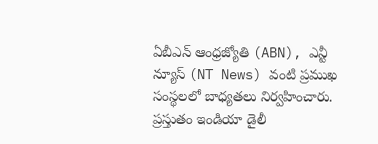ఏబీఎన్ ఆంధ్ర‌జ్యోతి (ABN), ఎన్టీ న్యూస్ (NT News) వంటి ప్రముఖ సంస్థలలో బాధ్యతలు నిర్వహించారు. ప్రస్తుతం ఇండియా డైలీ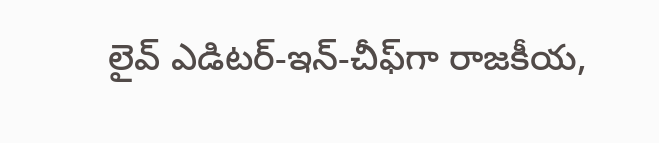లైవ్ ఎడిటర్-ఇన్-చీఫ్‌గా రాజకీయ,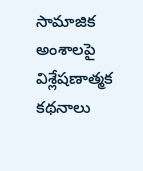సామాజిక అంశాలపై విశ్లేషణాత్మక కథనాలు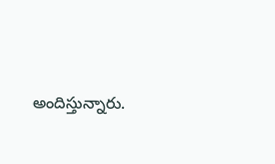అందిస్తున్నారు.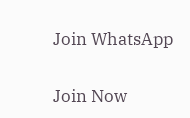Join WhatsApp

Join Now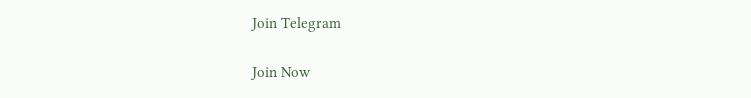Join Telegram

Join Now